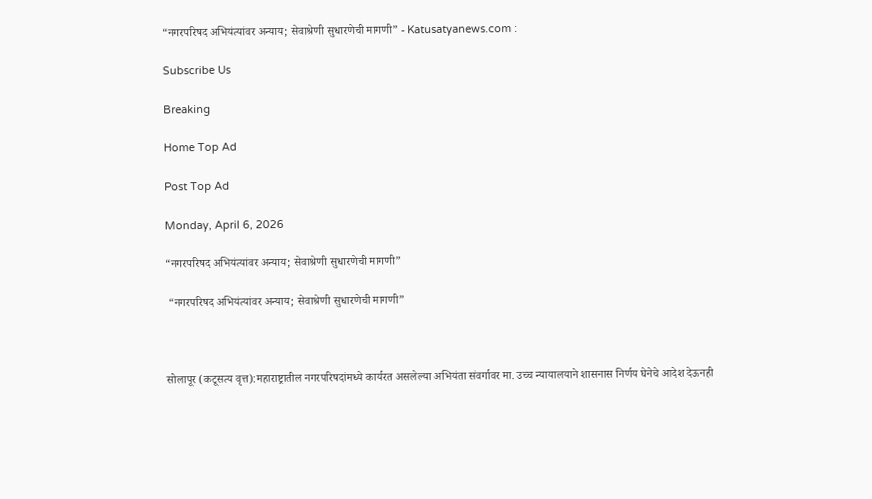“नगरपरिषद अभियंत्यांवर अन्याय; सेवाश्रेणी सुधारणेची मागणी” - Katusatyanews.com :

Subscribe Us

Breaking

Home Top Ad

Post Top Ad

Monday, April 6, 2026

“नगरपरिषद अभियंत्यांवर अन्याय; सेवाश्रेणी सुधारणेची मागणी”

 “नगरपरिषद अभियंत्यांवर अन्याय; सेवाश्रेणी सुधारणेची मागणी”



सोलापूर (कटूसत्य वृत्त):महाराष्ट्रातील नगरपरिषदांमध्ये कार्यरत असलेल्या अभियंता संवर्गावर मा. उच्च न्यायालयाने शासनास निर्णय घेनेचे आदेश देऊनही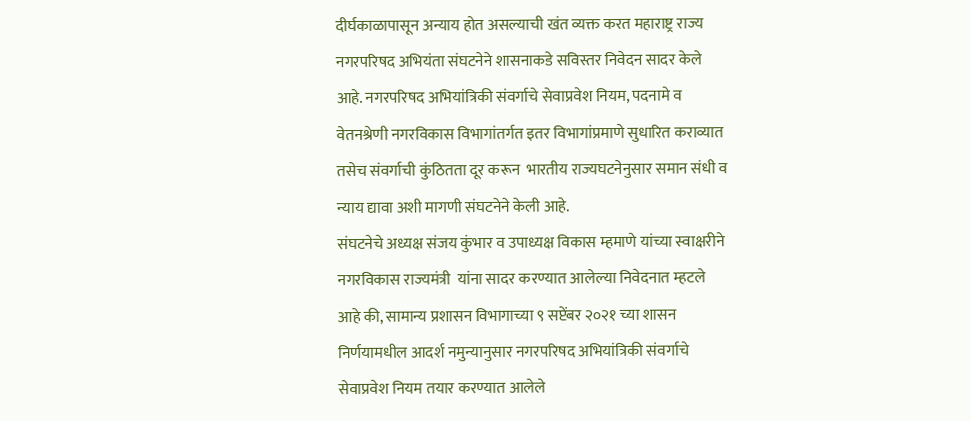दीर्घकाळापासून अन्याय होत असल्याची खंत व्यक्त करत महाराष्ट्र राज्य नगरपरिषद अभियंता संघटनेने शासनाकडे सविस्तर निवेदन सादर केले आहे. नगरपरिषद अभियांत्रिकी संवर्गाचे सेवाप्रवेश नियम, पदनामे व वेतनश्रेणी नगरविकास विभागांतर्गत इतर विभागांप्रमाणे सुधारित कराव्यात तसेच संवर्गाची कुंठितता दूर करून  भारतीय राज्यघटनेनुसार समान संधी व न्याय द्यावा अशी मागणी संघटनेने केली आहे.
संघटनेचे अध्यक्ष संजय कुंभार व उपाध्यक्ष विकास म्हमाणे यांच्या स्वाक्षरीने नगरविकास राज्यमंत्री  यांना सादर करण्यात आलेल्या निवेदनात म्हटले आहे की, सामान्य प्रशासन विभागाच्या ९ सप्टेंबर २०२१ च्या शासन निर्णयामधील आदर्श नमुन्यानुसार नगरपरिषद अभियांत्रिकी संवर्गाचे सेवाप्रवेश नियम तयार करण्यात आलेले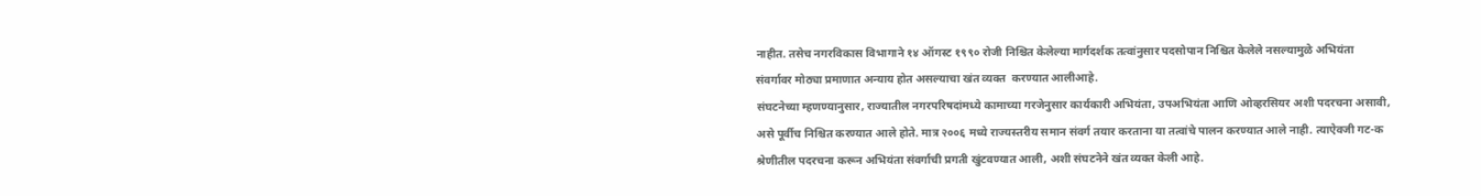नाहीत. तसेच नगरविकास विभागाने १४ ऑगस्ट १९९० रोजी निश्चित केलेल्या मार्गदर्शक तत्वांनुसार पदसोपान निश्चित केलेले नसल्यामुळे अभियंता संवर्गावर मोठ्या प्रमाणात अन्याय होत असल्याचा खंत व्यक्त  करण्यात आलीआहे.
संघटनेच्या म्हणण्यानुसार, राज्यातील नगरपरिषदांमध्ये कामाच्या गरजेनुसार कार्यकारी अभियंता, उपअभियंता आणि ओव्हरसियर अशी पदरचना असावी, असे पूर्वीच निश्चित करण्यात आले होते. मात्र २००६ मध्ये राज्यस्तरीय समान संवर्ग तयार करताना या तत्वांचे पालन करण्यात आले नाही. त्याऐवजी गट-क श्रेणीतील पदरचना करून अभियंता संवर्गाची प्रगती खुंटवण्यात आली, अशी संघटनेने खंत व्यक्त केली आहे.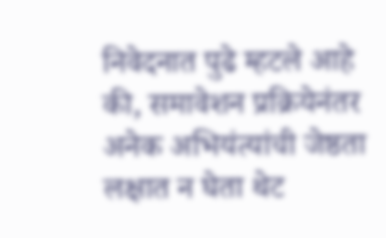निवेदनात पुढे म्हटले आहे की, समावेशन प्रक्रियेनंतर अनेक अभियंत्यांची जेष्ठता लक्षात न घेता थेट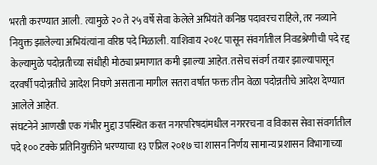भरती करण्यात आली. त्यामुळे २० ते २५ वर्षे सेवा केलेले अभियंते कनिष्ठ पदावरच राहिले, तर नव्याने नियुक्त झालेल्या अभियंत्यांना वरिष्ठ पदे मिळाली. याशिवाय २०१८ पासून संवर्गातील निवडश्रेणीची पदे रद्द केल्यामुळे पदोन्नतीच्या संधीही मोठ्या प्रमाणात कमी झाल्या आहेत. तसेच संवर्ग तयार झाल्यापासून दरवर्षी पदोन्नतीचे आदेश निघणे असताना मागील सतरा वर्षात फक्त तीन वेळा पदोन्नतीचे आदेश देण्यात आलेले आहेत.
संघटनेने आणखी एक गंभीर मुद्दा उपस्थित करत नगरपरिषदांमधील नगररचना व विकास सेवा संवर्गातील पदे १०० टक्के प्रतिनियुक्तीने भरण्याचा १३ एप्रिल २०१७ चा शासन निर्णय सामान्य प्रशासन विभागाच्या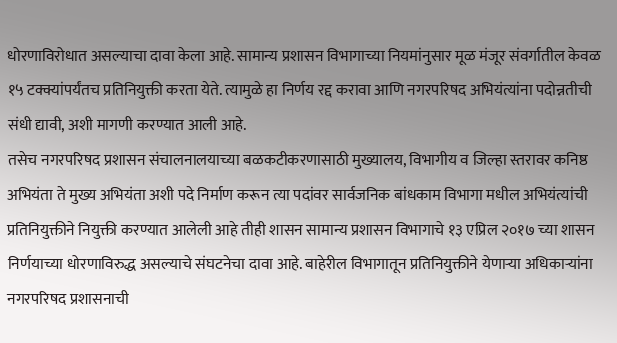धोरणाविरोधात असल्याचा दावा केला आहे. सामान्य प्रशासन विभागाच्या नियमांनुसार मूळ मंजूर संवर्गातील केवळ १५ टक्क्यांपर्यंतच प्रतिनियुक्ती करता येते. त्यामुळे हा निर्णय रद्द करावा आणि नगरपरिषद अभियंत्यांना पदोन्नतीची संधी द्यावी, अशी मागणी करण्यात आली आहे.
तसेच नगरपरिषद प्रशासन संचालनालयाच्या बळकटीकरणासाठी मुख्यालय, विभागीय व जिल्हा स्तरावर कनिष्ठ अभियंता ते मुख्य अभियंता अशी पदे निर्माण करून त्या पदांवर सार्वजनिक बांधकाम विभागा मधील अभियंत्यांची प्रतिनियुक्तीने नियुक्ती करण्यात आलेली आहे तीही शासन सामान्य प्रशासन विभागाचे १३ एप्रिल २०१७ च्या शासन निर्णयाच्या धोरणाविरुद्ध असल्याचे संघटनेचा दावा आहे. बाहेरील विभागातून प्रतिनियुक्तीने येणाऱ्या अधिकाऱ्यांना नगरपरिषद प्रशासनाची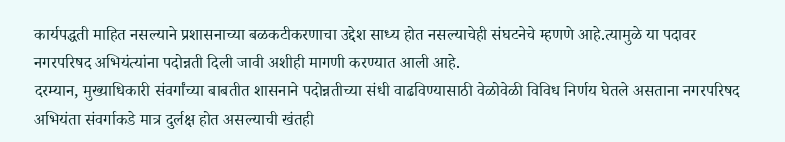कार्यपद्धती माहित नसल्याने प्रशासनाच्या बळकटीकरणाचा उद्देश साध्य होत नसल्याचेही संघटनेचे म्हणणे आहे.त्यामुळे या पदावर नगरपरिषद अभियंत्यांना पदोन्नती दिली जावी अशीही मागणी करण्यात आली आहे.
दरम्यान, मुख्याधिकारी संवर्गांच्या बाबतीत शासनाने पदोन्नतीच्या संधी वाढविण्यासाठी वेळोवेळी विविध निर्णय घेतले असताना नगरपरिषद अभियंता संवर्गाकडे मात्र दुर्लक्ष होत असल्याची खंतही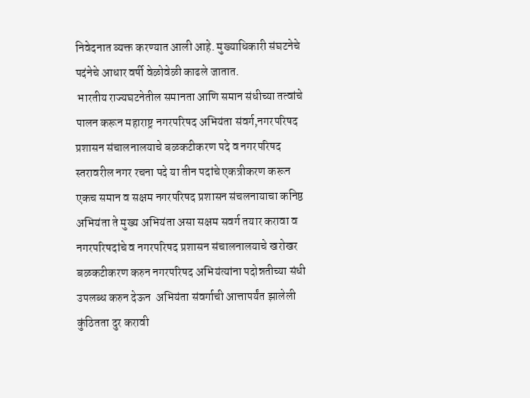निवेदनात व्यक्त करण्यात आली आहे. मुख्याधिकारी संघटनेचे पदंनेचे आधार वर्षी वेळोवेळी काढले जातात.
 भारतीय राज्यघटनेतील समानता आणि समान संधीच्या तत्वांचे पालन करून महाराष्ट्र नगरपरिषद अभियंता संवर्ग,नगरपरिषद प्रशासन संचालनालयाचे बळकटीकरण पदे व नगरपरिषद स्तरावरील नगर रचना पदे या तीन पदांचे एकत्रीकरण करून एकच समान व सक्षम नगरपरिषद प्रशासन संचलनायाचा कनिष्ठ अभियंता ते मुख्य अभियंता असा सक्षम सवर्ग तयार करावा व नगरपरिषदांचे व नगरपरिषद प्रशासन संचालनालयाचे खरोखर बळकटीकरण करुन नगरपरिषद अभियंत्यांना पदोन्नतीच्या संधी उपलब्ध करुन देऊन  अभियंता संवर्गाची आत्तापर्यंत झालेली कुंठितता दुर करावी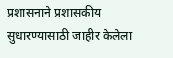प्रशासनाने प्रशासकीय सुधारण्यासाठी जाहीर केलेला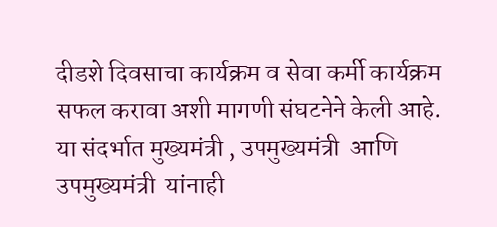दीडशे दिवसाचा कार्यक्रम व सेवा कर्मी कार्यक्रम सफल करावा अशी मागणी संघटनेने केली आहे.
या संदर्भात मुख्यमंत्री , उपमुख्यमंत्री  आणि उपमुख्यमंत्री  यांनाही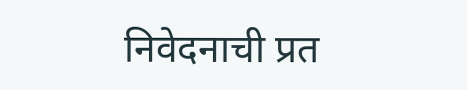निवेदनाची प्रत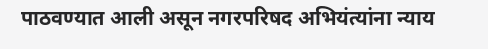पाठवण्यात आली असून नगरपरिषद अभियंत्यांना न्याय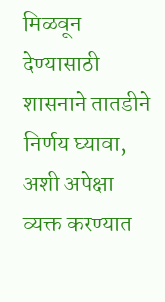मिळवून देण्यासाठी शासनाने तातडीने निर्णय घ्यावा, अशी अपेक्षा व्यक्त करण्यात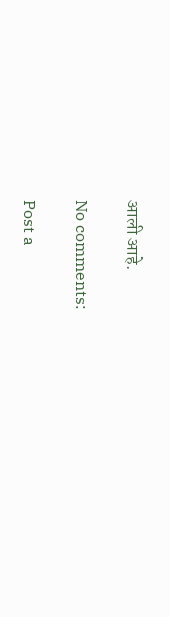आली आहे.

No comments:

Post a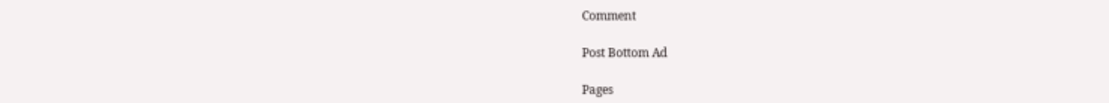Comment

Post Bottom Ad

Pages